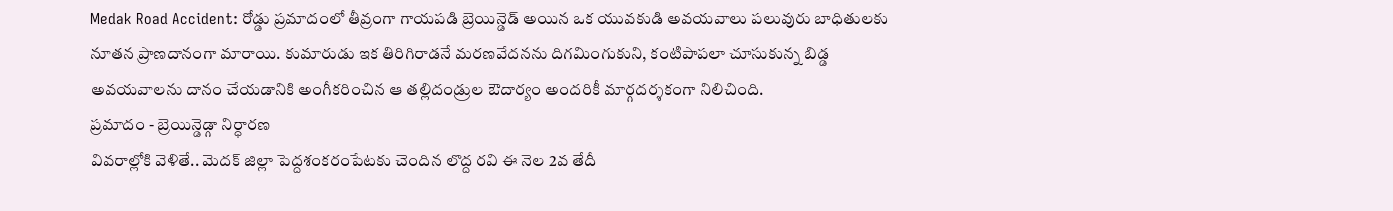Medak Road Accident: రోడ్డు ప్రమాదంలో తీవ్రంగా గాయపడి బ్రెయిన్డెడ్ అయిన ఒక యువకుడి అవయవాలు పలువురు బాధితులకు నూతన ప్రాణదానంగా మారాయి. కుమారుడు ఇక తిరిగిరాడనే మరణవేదనను దిగమింగుకుని, కంటిపాపలా చూసుకున్న బిడ్డ అవయవాలను దానం చేయడానికి అంగీకరించిన ఆ తల్లిదండ్రుల ఔదార్యం అందరికీ మార్గదర్శకంగా నిలిచింది.
ప్రమాదం - బ్రెయిన్డెడ్గా నిర్ధారణ
వివరాల్లోకి వెళితే.. మెదక్ జిల్లా పెద్దశంకరంపేటకు చెందిన లొద్ద రవి ఈ నెల 2వ తేదీ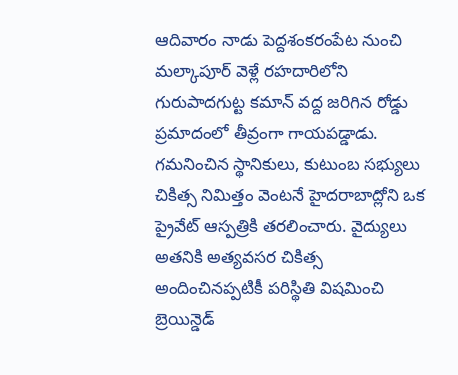ఆదివారం నాడు పెద్దశంకరంపేట నుంచి మల్కాపూర్ వెళ్లే రహదారిలోని గురుపాదగుట్ట కమాన్ వద్ద జరిగిన రోడ్డు ప్రమాదంలో తీవ్రంగా గాయపడ్డాడు. గమనించిన స్థానికులు, కుటుంబ సభ్యులు చికిత్స నిమిత్తం వెంటనే హైదరాబాద్లోని ఒక ప్రైవేట్ ఆస్పత్రికి తరలించారు. వైద్యులు అతనికి అత్యవసర చికిత్స అందించినప్పటికీ పరిస్థితి విషమించి బ్రెయిన్డెడ్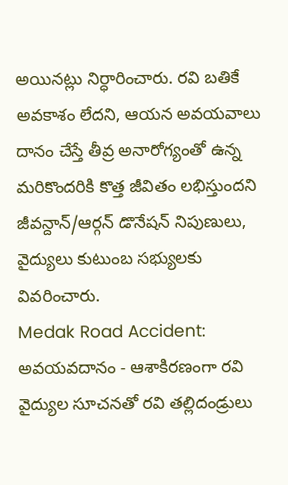అయినట్లు నిర్ధారించారు. రవి బతికే అవకాశం లేదని, ఆయన అవయవాలు దానం చేస్తే తీవ్ర అనారోగ్యంతో ఉన్న మరికొందరికి కొత్త జీవితం లభిస్తుందని జీవన్దాన్/ఆర్గన్ డొనేషన్ నిపుణులు, వైద్యులు కుటుంబ సభ్యులకు వివరించారు.
Medak Road Accident: అవయవదానం - ఆశాకిరణంగా రవి
వైద్యుల సూచనతో రవి తల్లిదండ్రులు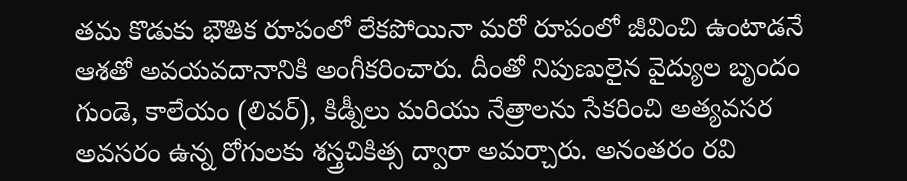తమ కొడుకు భౌతిక రూపంలో లేకపోయినా మరో రూపంలో జీవించి ఉంటాడనే ఆశతో అవయవదానానికి అంగీకరించారు. దీంతో నిపుణులైన వైద్యుల బృందం గుండె, కాలేయం (లివర్), కిడ్నీలు మరియు నేత్రాలను సేకరించి అత్యవసర అవసరం ఉన్న రోగులకు శస్త్రచికిత్స ద్వారా అమర్చారు. అనంతరం రవి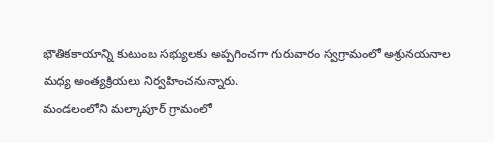భౌతికకాయాన్ని కుటుంబ సభ్యులకు అప్పగించగా గురువారం స్వగ్రామంలో అశ్రునయనాల మధ్య అంత్యక్రియలు నిర్వహించనున్నారు.
మండలంలోని మల్కాపూర్ గ్రామంలో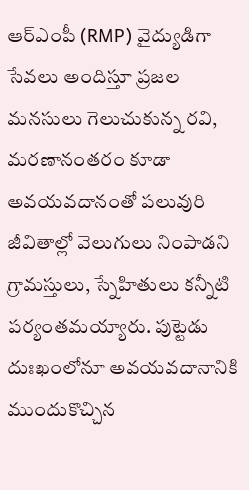ఆర్ఎంపీ (RMP) వైద్యుడిగా సేవలు అందిస్తూ ప్రజల మనసులు గెలుచుకున్న రవి, మరణానంతరం కూడా అవయవదానంతో పలువురి జీవితాల్లో వెలుగులు నింపాడని గ్రామస్తులు, స్నేహితులు కన్నీటి పర్యంతమయ్యారు. పుట్టెడు దుఃఖంలోనూ అవయవదానానికి ముందుకొచ్చిన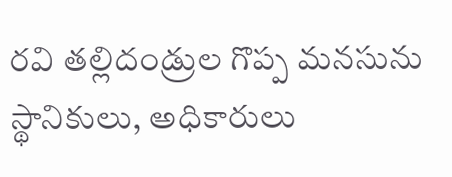రవి తల్లిదండ్రుల గొప్ప మనసును స్థానికులు, అధికారులు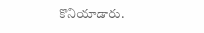కొనియాడారు.